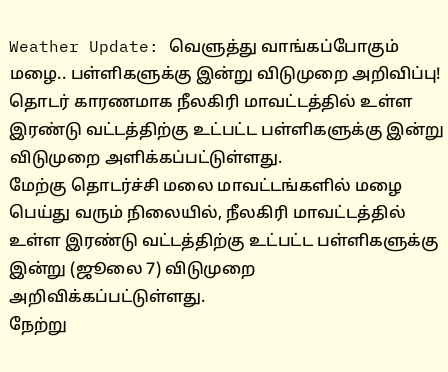Weather Update: வெளுத்து வாங்கப்போகும் மழை.. பள்ளிகளுக்கு இன்று விடுமுறை அறிவிப்பு!
தொடர் காரணமாக நீலகிரி மாவட்டத்தில் உள்ள இரண்டு வட்டத்திற்கு உட்பட்ட பள்ளிகளுக்கு இன்று விடுமுறை அளிக்கப்பட்டுள்ளது.
மேற்கு தொடர்ச்சி மலை மாவட்டங்களில் மழை பெய்து வரும் நிலையில், நீலகிரி மாவட்டத்தில் உள்ள இரண்டு வட்டத்திற்கு உட்பட்ட பள்ளிகளுக்கு இன்று (ஜூலை 7) விடுமுறை அறிவிக்கப்பட்டுள்ளது.
நேற்று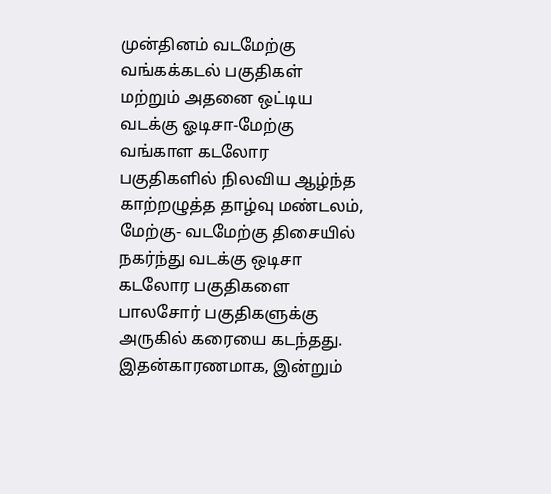முன்தினம் வடமேற்கு வங்கக்கடல் பகுதிகள் மற்றும் அதனை ஒட்டிய வடக்கு ஓடிசா-மேற்கு வங்காள கடலோர பகுதிகளில் நிலவிய ஆழ்ந்த காற்றழுத்த தாழ்வு மண்டலம், மேற்கு- வடமேற்கு திசையில் நகர்ந்து வடக்கு ஒடிசா கடலோர பகுதிகளை பாலசோர் பகுதிகளுக்கு அருகில் கரையை கடந்தது.
இதன்காரணமாக, இன்றும்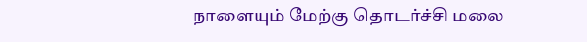நாளையும் மேற்கு தொடர்ச்சி மலை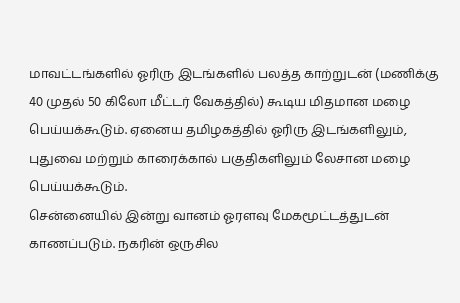மாவட்டங்களில் ஓரிரு இடங்களில் பலத்த காற்றுடன் (மணிக்கு 40 முதல் 50 கிலோ மீட்டர் வேகத்தில்) கூடிய மிதமான மழை பெய்யக்கூடும். ஏனைய தமிழகத்தில் ஓரிரு இடங்களிலும், புதுவை மற்றும் காரைக்கால் பகுதிகளிலும் லேசான மழை பெய்யக்கூடும்.
சென்னையில் இன்று வானம் ஓரளவு மேகமூட்டத்துடன் காணப்படும். நகரின் ஒருசில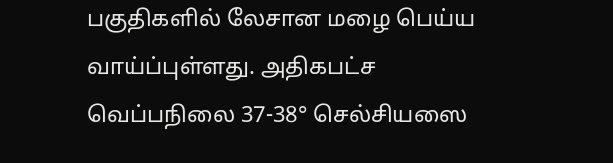பகுதிகளில் லேசான மழை பெய்ய வாய்ப்புள்ளது. அதிகபட்ச வெப்பநிலை 37-38° செல்சியஸை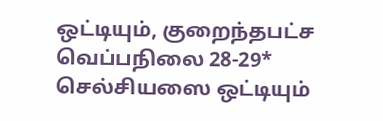ஒட்டியும், குறைந்தபட்ச வெப்பநிலை 28-29* செல்சியஸை ஒட்டியும்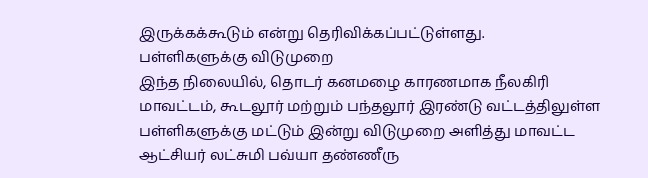இருக்கக்கூடும் என்று தெரிவிக்கப்பட்டுள்ளது.
பள்ளிகளுக்கு விடுமுறை
இந்த நிலையில், தொடர் கனமழை காரணமாக நீலகிரி மாவட்டம், கூடலூர் மற்றும் பந்தலூர் இரண்டு வட்டத்திலுள்ள பள்ளிகளுக்கு மட்டும் இன்று விடுமுறை அளித்து மாவட்ட ஆட்சியர் லட்சுமி பவ்யா தண்ணீரு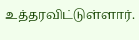உத்தரவிட்டுள்ளார்.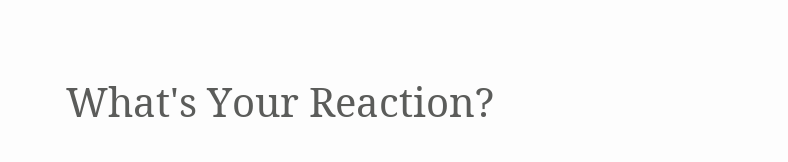What's Your Reaction?